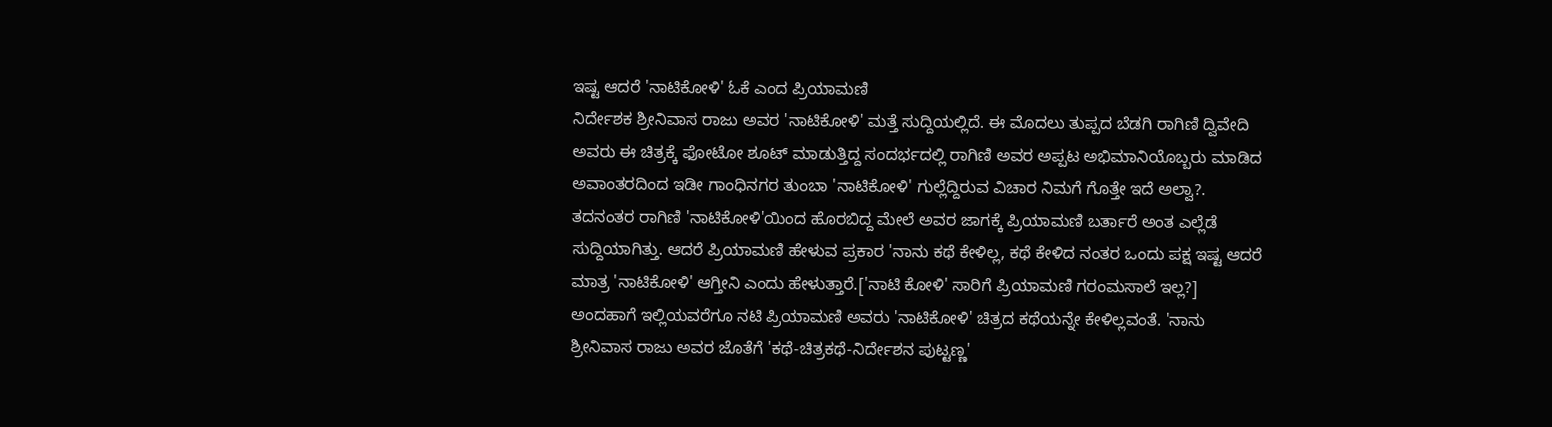ಇಷ್ಟ ಆದರೆ 'ನಾಟಿಕೋಳಿ' ಓಕೆ ಎಂದ ಪ್ರಿಯಾಮಣಿ
ನಿರ್ದೇಶಕ ಶ್ರೀನಿವಾಸ ರಾಜು ಅವರ 'ನಾಟಿಕೋಳಿ' ಮತ್ತೆ ಸುದ್ದಿಯಲ್ಲಿದೆ. ಈ ಮೊದಲು ತುಪ್ಪದ ಬೆಡಗಿ ರಾಗಿಣಿ ದ್ವಿವೇದಿ ಅವರು ಈ ಚಿತ್ರಕ್ಕೆ ಫೋಟೋ ಶೂಟ್ ಮಾಡುತ್ತಿದ್ದ ಸಂದರ್ಭದಲ್ಲಿ ರಾಗಿಣಿ ಅವರ ಅಪ್ಪಟ ಅಭಿಮಾನಿಯೊಬ್ಬರು ಮಾಡಿದ ಅವಾಂತರದಿಂದ ಇಡೀ ಗಾಂಧಿನಗರ ತುಂಬಾ 'ನಾಟಿಕೋಳಿ' ಗುಲ್ಲೆದ್ದಿರುವ ವಿಚಾರ ನಿಮಗೆ ಗೊತ್ತೇ ಇದೆ ಅಲ್ವಾ?.
ತದನಂತರ ರಾಗಿಣಿ 'ನಾಟಿಕೋಳಿ'ಯಿಂದ ಹೊರಬಿದ್ದ ಮೇಲೆ ಅವರ ಜಾಗಕ್ಕೆ ಪ್ರಿಯಾಮಣಿ ಬರ್ತಾರೆ ಅಂತ ಎಲ್ಲೆಡೆ ಸುದ್ದಿಯಾಗಿತ್ತು. ಆದರೆ ಪ್ರಿಯಾಮಣಿ ಹೇಳುವ ಪ್ರಕಾರ 'ನಾನು ಕಥೆ ಕೇಳಿಲ್ಲ, ಕಥೆ ಕೇಳಿದ ನಂತರ ಒಂದು ಪಕ್ಷ ಇಷ್ಟ ಆದರೆ ಮಾತ್ರ 'ನಾಟಿಕೋಳಿ' ಆಗ್ತೀನಿ ಎಂದು ಹೇಳುತ್ತಾರೆ.['ನಾಟಿ ಕೋಳಿ' ಸಾರಿಗೆ ಪ್ರಿಯಾಮಣಿ ಗರಂಮಸಾಲೆ ಇಲ್ಲ?]
ಅಂದಹಾಗೆ ಇಲ್ಲಿಯವರೆಗೂ ನಟಿ ಪ್ರಿಯಾಮಣಿ ಅವರು 'ನಾಟಿಕೋಳಿ' ಚಿತ್ರದ ಕಥೆಯನ್ನೇ ಕೇಳಿಲ್ಲವಂತೆ. 'ನಾನು ಶ್ರೀನಿವಾಸ ರಾಜು ಅವರ ಜೊತೆಗೆ 'ಕಥೆ-ಚಿತ್ರಕಥೆ-ನಿರ್ದೇಶನ ಪುಟ್ಟಣ್ಣ'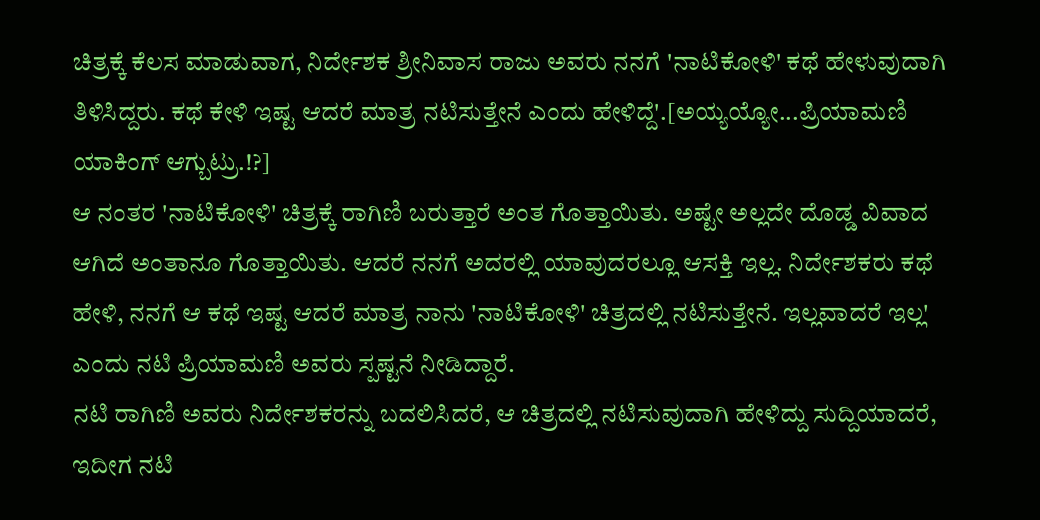ಚಿತ್ರಕ್ಕೆ ಕೆಲಸ ಮಾಡುವಾಗ, ನಿರ್ದೇಶಕ ಶ್ರೀನಿವಾಸ ರಾಜು ಅವರು ನನಗೆ 'ನಾಟಿಕೋಳಿ' ಕಥೆ ಹೇಳುವುದಾಗಿ ತಿಳಿಸಿದ್ದರು. ಕಥೆ ಕೇಳಿ ಇಷ್ಟ ಆದರೆ ಮಾತ್ರ ನಟಿಸುತ್ತೇನೆ ಎಂದು ಹೇಳಿದ್ದೆ'.[ಅಯ್ಯಯ್ಯೋ...ಪ್ರಿಯಾಮಣಿ ಯಾಕಿಂಗ್ ಆಗ್ಬುಟ್ರು.!?]
ಆ ನಂತರ 'ನಾಟಿಕೋಳಿ' ಚಿತ್ರಕ್ಕೆ ರಾಗಿಣಿ ಬರುತ್ತಾರೆ ಅಂತ ಗೊತ್ತಾಯಿತು. ಅಷ್ಟೇ ಅಲ್ಲದೇ ದೊಡ್ಡ ವಿವಾದ ಆಗಿದೆ ಅಂತಾನೂ ಗೊತ್ತಾಯಿತು. ಆದರೆ ನನಗೆ ಅದರಲ್ಲಿ ಯಾವುದರಲ್ಲೂ ಆಸಕ್ತಿ ಇಲ್ಲ. ನಿರ್ದೇಶಕರು ಕಥೆ ಹೇಳಿ, ನನಗೆ ಆ ಕಥೆ ಇಷ್ಟ ಆದರೆ ಮಾತ್ರ ನಾನು 'ನಾಟಿಕೋಳಿ' ಚಿತ್ರದಲ್ಲಿ ನಟಿಸುತ್ತೇನೆ. ಇಲ್ಲವಾದರೆ ಇಲ್ಲ' ಎಂದು ನಟಿ ಪ್ರಿಯಾಮಣಿ ಅವರು ಸ್ಪಷ್ಟನೆ ನೀಡಿದ್ದಾರೆ.
ನಟಿ ರಾಗಿಣಿ ಅವರು ನಿರ್ದೇಶಕರನ್ನು ಬದಲಿಸಿದರೆ, ಆ ಚಿತ್ರದಲ್ಲಿ ನಟಿಸುವುದಾಗಿ ಹೇಳಿದ್ದು ಸುದ್ದಿಯಾದರೆ, ಇದೀಗ ನಟಿ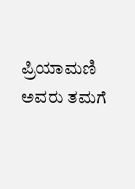ಪ್ರಿಯಾಮಣಿ ಅವರು ತಮಗೆ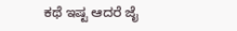ಕಥೆ ಇಷ್ಟ ಆದರೆ ಜೈ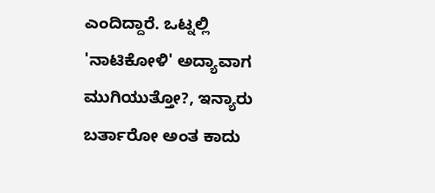ಎಂದಿದ್ದಾರೆ. ಒಟ್ನಲ್ಲಿ 'ನಾಟಿಕೋಳಿ' ಅದ್ಯಾವಾಗ ಮುಗಿಯುತ್ತೋ?, ಇನ್ಯಾರು ಬರ್ತಾರೋ ಅಂತ ಕಾದು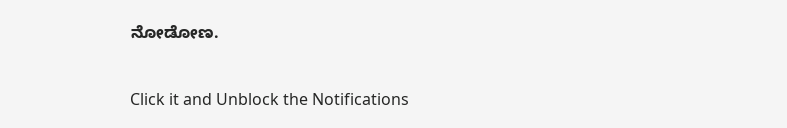ನೋಡೋಣ.


Click it and Unblock the Notifications